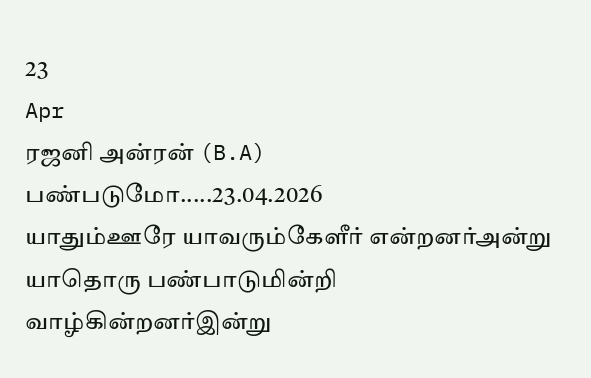23
Apr
ரஜனி அன்ரன் (B.A) பண்படுமோ.....23.04.2026
யாதும்ஊரே யாவரும்கேளீர் என்றனர்அன்று
யாதொரு பண்பாடுமின்றி வாழ்கின்றனர்இன்று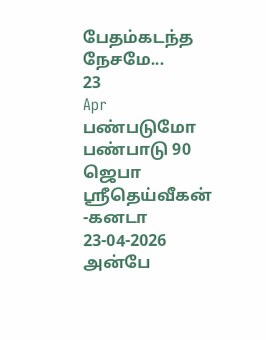பேதம்கடந்த நேசமே...
23
Apr
பண்படுமோ பண்பாடு 90
ஜெபா ஸ்ரீதெய்வீகன் -கனடா
23-04-2026
அன்பே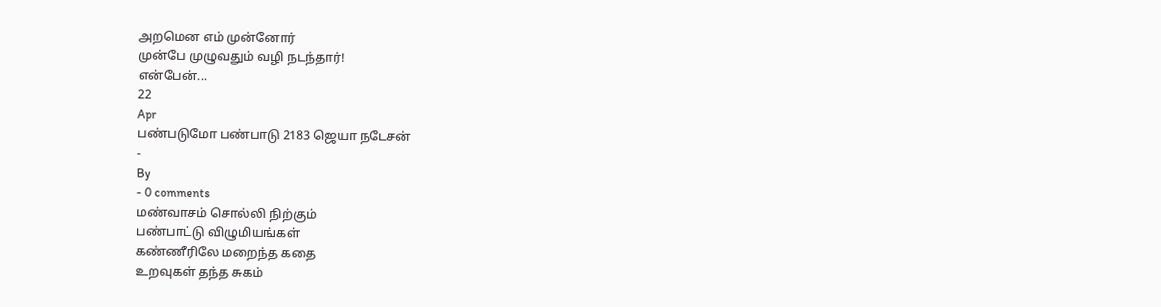அறமென எம் முன்னோர்
முன்பே முழுவதும் வழி நடந்தார்!
என்பேன்...
22
Apr
பண்படுமோ பண்பாடு 2183 ஜெயா நடேசன்
-
By
- 0 comments
மண்வாசம் சொல்லி நிற்கும்
பண்பாட்டு விழுமியங்கள்
கண்ணீரிலே மறைந்த கதை
உறவுகள் தந்த சுகம்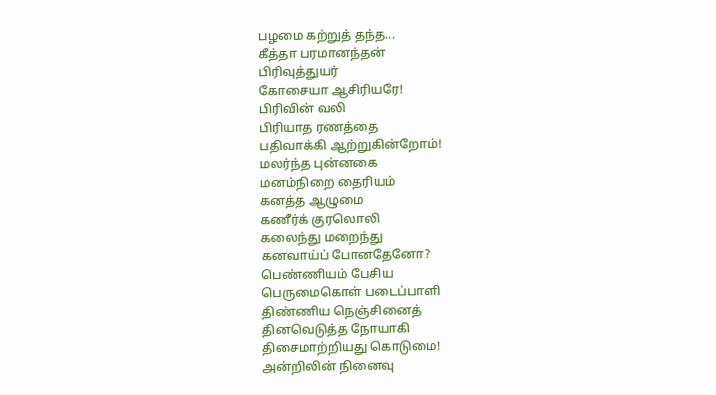பழமை கற்றுத் தந்த...
கீத்தா பரமானந்தன்
பிரிவுத்துயர்
கோசையா ஆசிரியரே!
பிரிவின் வலி
பிரியாத ரணத்தை
பதிவாக்கி ஆற்றுகின்றோம்!
மலர்ந்த புன்னகை
மனம்நிறை தைரியம்
கனத்த ஆழுமை
கணீர்க் குரலொலி
கலைந்து மறைந்து
கனவாய்ப் போனதேனோ?
பெண்ணியம் பேசிய
பெருமைகொள் படைப்பாளி
திண்ணிய நெஞ்சினைத்
தினவெடுத்த நோயாகி
திசைமாற்றியது கொடுமை!
அன்றிலின் நினைவு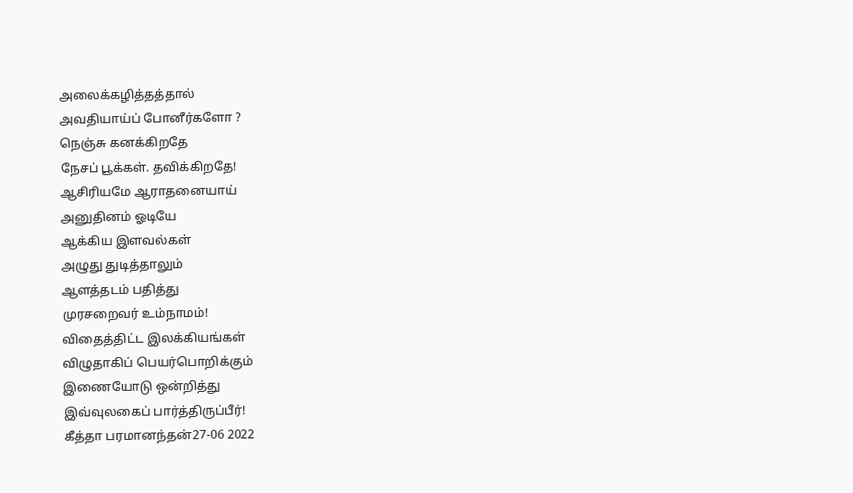அலைக்கழித்தத்தால்
அவதியாய்ப் போனீர்களோ ?
நெஞ்சு கனக்கிறதே
நேசப் பூக்கள். தவிக்கிறதே!
ஆசிரியமே ஆராதனையாய்
அனுதினம் ஓடியே
ஆக்கிய இளவல்கள்
அழுது துடித்தாலும்
ஆளத்தடம் பதித்து
முரசறைவர் உம்நாமம்!
விதைத்திட்ட இலக்கியங்கள்
விழுதாகிப் பெயர்பொறிக்கும்
இணையோடு ஒன்றித்து
இவ்வுலகைப் பார்த்திருப்பீர்!
கீத்தா பரமானந்தன்27-06 2022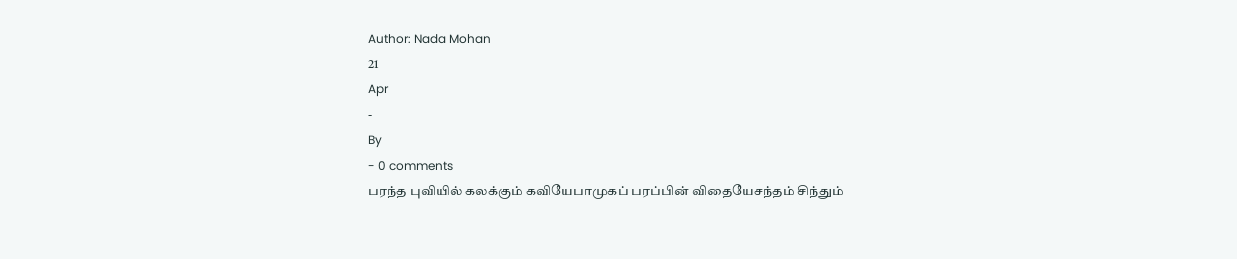Author: Nada Mohan
21
Apr
-
By
- 0 comments
பரந்த புவியில் கலக்கும் கவியேபாமுகப் பரப்பின் விதையேசந்தம் சிந்தும்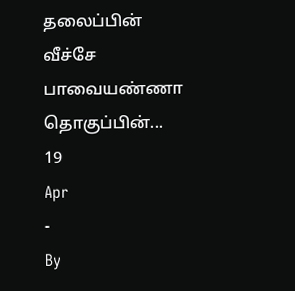தலைப்பின் வீச்சே
பாவையண்ணா தொகுப்பின்...
19
Apr
-
By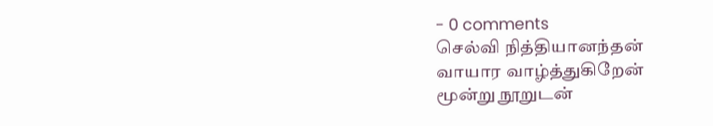- 0 comments
செல்வி நித்தியானந்தன்
வாயார வாழ்த்துகிறேன்
மூன்று நூறுடன்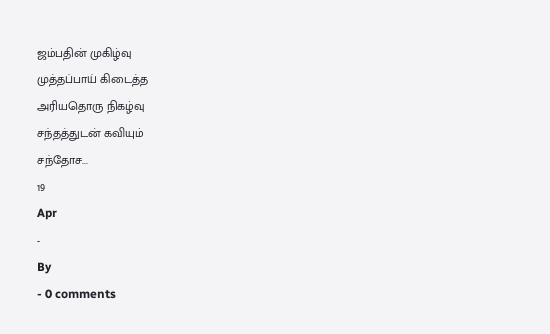ஜம்பதின் முகிழ்வு
முத்தப்பாய் கிடைத்த
அரியதொரு நிகழ்வு
சந்தத்துடன் கவியும்
சந்தோச...
19
Apr
-
By
- 0 comments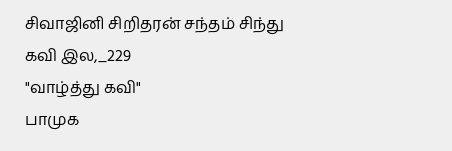சிவாஜினி சிறிதரன் சந்தம் சிந்து
கவி இல,_229
"வாழ்த்து கவி"
பாமுக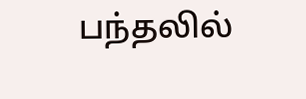பந்தலில்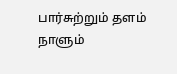பார்சுற்றும் தளம்
நாளும்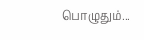பொழுதும்...